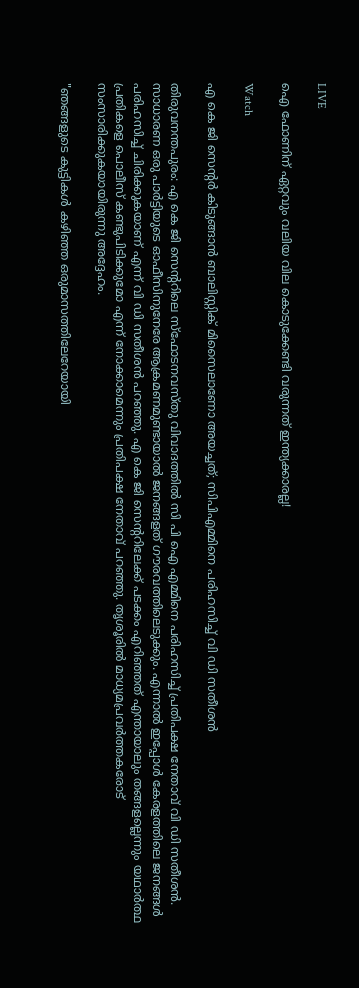LIVE

ഐ ഫോണിന് ഏറ്റവും വലിയ വില കൊടുക്കേണ്ടി വരുന്നത് ഇന്ത്യക്കാരല്ല!

Watch

എ കെ ജി സെന്റര്‍ കിടുങ്ങാന്‍ ബാലിസ്റ്റിക് മിസൈലാണോ അയച്ചത്; സിപിഎമ്മിനെ പരിഹസിച്ച് വി ഡി സതീശന്‍

തിരുവനന്തപുരം: എ കെ ജി സെന്ററിലെ സ്‌ഫോടനവസ്തു വിവാദത്തില്‍ സി പി ഐ എമ്മിനെ പരിഹസിച്ച് പ്രതിപക്ഷ നേതാവ് വി ഡി സതീശന്‍. സാധാരണ ഒരു പാര്‍ട്ടിയുടെ ഓഫീസിനുനേരേ ആക്രമണമുണ്ടായാല്‍ ജനങ്ങളത് ഗൗരവത്തിലെടുക്കും. എന്നാല്‍ ഇപ്പോള്‍ കേരളത്തിലെ ജനങ്ങള്‍ പരിഹസിച്ച് ചിരിക്കുകയാണ് എന്ന് വി ഡി സതീശന്‍ പറഞ്ഞു. എ കെ ജി സെന്ററിലേക്ക് പടക്കം എറിഞ്ഞത് എന്തായാലും തങ്ങളല്ലെന്നും യഥാര്‍ത്ഥ പ്രതികളെ പൊലീസ് കണ്ടുപിടിക്കുമോ എന്ന് നോക്കാമെന്നും പ്രതിപക്ഷ നേതാവ് പറഞ്ഞു. തൃശൂരില്‍ മാധ്യമപ്രവര്‍ത്തകരോട് സംസാരിക്കുകയായിരുന്നു അദ്ദേഹം.

"ഞങ്ങളുടെ കുട്ടികള്‍ കഴിഞ്ഞ ഒരുമാസത്തിലേറേയായി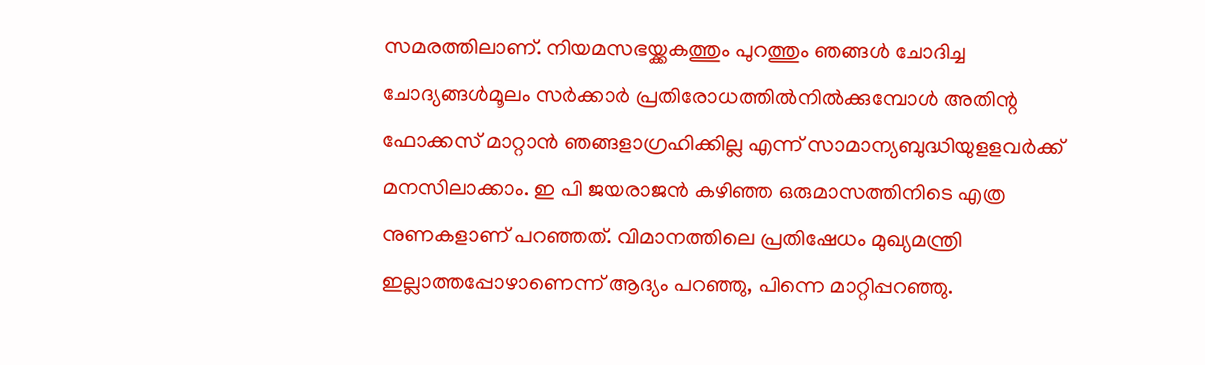സമരത്തിലാണ്. നിയമസഭയ്ക്കകത്തും പുറത്തും ഞങ്ങള്‍ ചോദിച്ച ചോദ്യങ്ങള്‍മൂലം സര്‍ക്കാര്‍ പ്രതിരോധത്തില്‍നില്‍ക്കുമ്പോള്‍ അതിന്റ ഫോക്കസ് മാറ്റാന്‍ ഞങ്ങളാഗ്രഹിക്കില്ല എന്ന് സാമാന്യബുദ്ധിയുളളവര്‍ക്ക് മനസിലാക്കാം. ഇ പി ജയരാജന്‍ കഴിഞ്ഞ ഒരുമാസത്തിനിടെ എത്ര നുണകളാണ് പറഞ്ഞത്. വിമാനത്തിലെ പ്രതിഷേധം മുഖ്യമന്ത്രി ഇല്ലാത്തപ്പോഴാണെന്ന് ആദ്യം പറഞ്ഞു, പിന്നെ മാറ്റിപ്പറഞ്ഞു.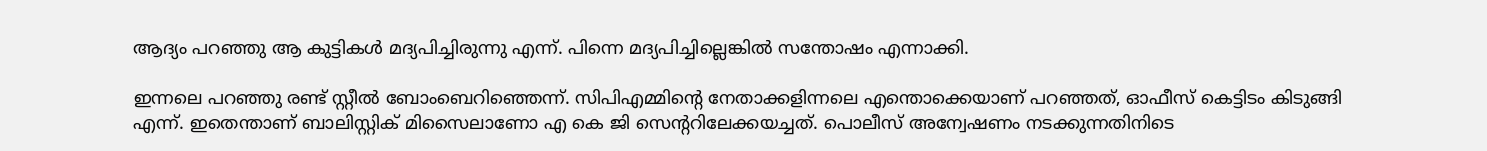ആദ്യം പറഞ്ഞു ആ കുട്ടികള്‍ മദ്യപിച്ചിരുന്നു എന്ന്. പിന്നെ മദ്യപിച്ചില്ലെങ്കില്‍ സന്തോഷം എന്നാക്കി.

ഇന്നലെ പറഞ്ഞു രണ്ട് സ്റ്റീല്‍ ബോംബെറിഞ്ഞെന്ന്. സിപിഎമ്മിന്റെ നേതാക്കളിന്നലെ എന്തൊക്കെയാണ് പറഞ്ഞത്, ഓഫീസ് കെട്ടിടം കിടുങ്ങി എന്ന്. ഇതെന്താണ് ബാലിസ്റ്റിക് മിസൈലാണോ എ കെ ജി സെന്ററിലേക്കയച്ചത്. പൊലീസ് അന്വേഷണം നടക്കുന്നതിനിടെ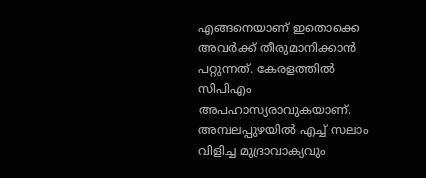എങ്ങനെയാണ് ഇതൊക്കെ അവര്‍ക്ക് തീരുമാനിക്കാന്‍ പറ്റുന്നത്. കേരളത്തില്‍ സിപിഎം അപഹാസ്യരാവുകയാണ്. അമ്പലപ്പുഴയില്‍ എച്ച് സലാം വിളിച്ച മുദ്രാവാക്യവും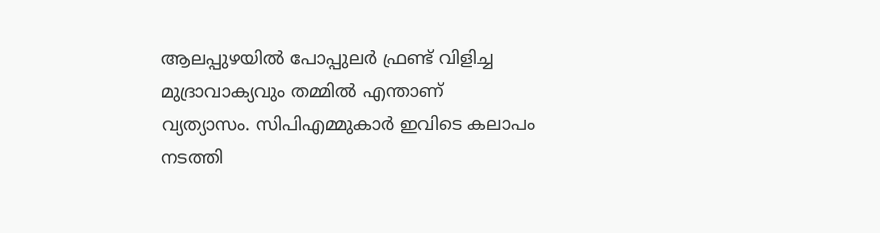ആലപ്പുഴയില്‍ പോപ്പുലര്‍ ഫ്രണ്ട് വിളിച്ച മുദ്രാവാക്യവും തമ്മില്‍ എന്താണ് വ്യത്യാസം. സിപിഎമ്മുകാര്‍ ഇവിടെ കലാപം നടത്തി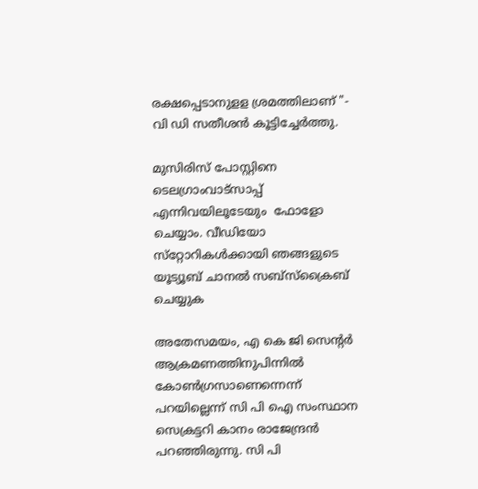രക്ഷപ്പെടാനുളള ശ്രമത്തിലാണ് "- വി ഡി സതീശന്‍ കൂട്ടിച്ചേര്‍ത്തു.

മുസിരിസ് പോസ്റ്റിനെ ടെലഗ്രാംവാട്‌സാപ്പ് എന്നിവയിലൂടേയും  ഫോളോ ചെയ്യാം. വീഡിയോ സ്‌റ്റോറികള്‍ക്കായി ഞങ്ങളുടെ യൂട്യൂബ് ചാനല്‍ സബ്‌സ്‌ക്രൈബ് ചെയ്യുക

അതേസമയം, എ കെ ജി സെന്റര്‍ ആക്രമണത്തിനുപിന്നില്‍ കോണ്‍ഗ്രസാണെന്നെന്ന് പറയില്ലെന്ന് സി പി ഐ സംസ്ഥാന സെക്രട്ടറി കാനം രാജേന്ദ്രന്‍ പറഞ്ഞിരുന്നു. സി പി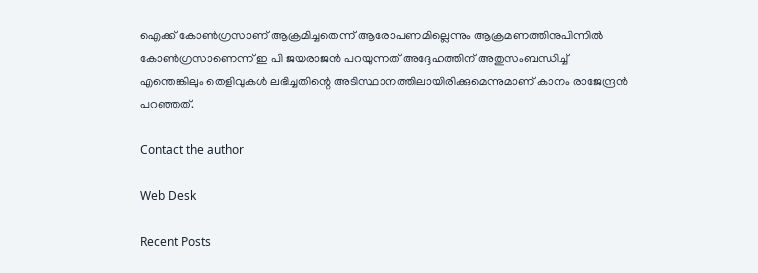ഐക്ക് കോണ്‍ഗ്രസാണ് ആക്രമിച്ചതെന്ന് ആരോപണമില്ലെന്നും ആക്രമണത്തിനുപിന്നില്‍ കോണ്‍ഗ്രസാണെന്ന് ഇ പി ജയരാജന്‍ പറയുന്നത് അദ്ദേഹത്തിന് അതുസംബന്ധിച്ച് എന്തെങ്കിലും തെളിവുകള്‍ ലഭിച്ചതിന്റെ അടിസ്ഥാനത്തിലായിരിക്കുമെന്നുമാണ് കാനം രാജേന്ദ്രന്‍ പറഞ്ഞത്.

Contact the author

Web Desk

Recent Posts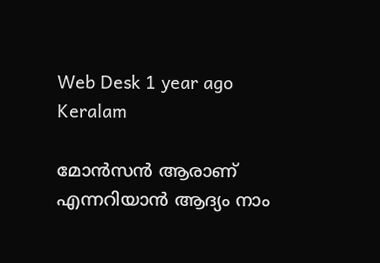Web Desk 1 year ago
Keralam

മോന്‍സന്‍ ആരാണ് എന്നറിയാന്‍ ആദ്യം നാം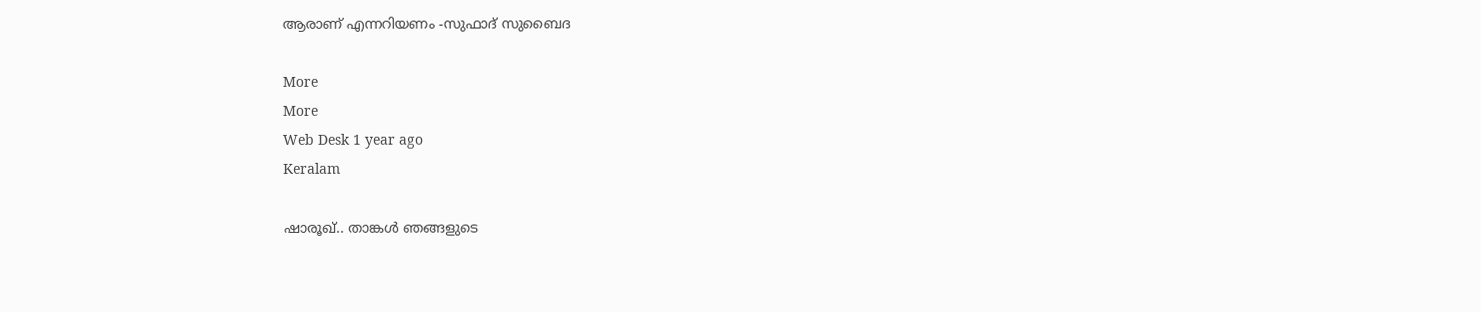ആരാണ് എന്നറിയണം -സുഫാദ് സുബൈദ

More
More
Web Desk 1 year ago
Keralam

ഷാരൂഖ്.. താങ്കള്‍ ഞങ്ങളുടെ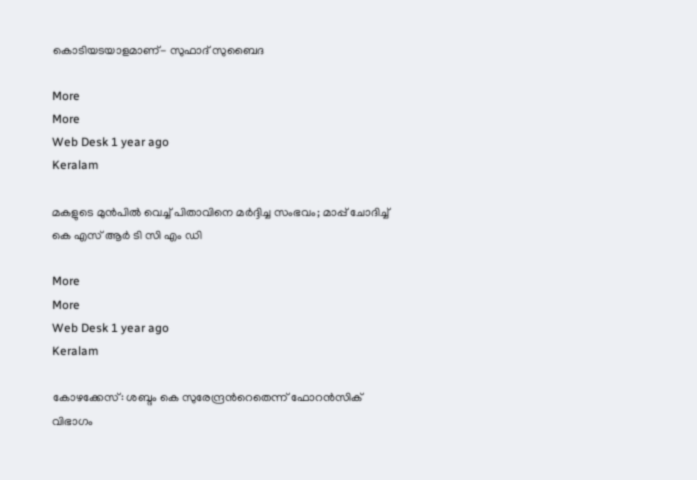കൊടിയടയാളമാണ്- സുഫാദ് സുബൈദ

More
More
Web Desk 1 year ago
Keralam

മകളുടെ മുന്‍പില്‍ വെച്ച് പിതാവിനെ മര്‍ദ്ദിച്ച സംഭവം; മാപ്പ് ചോദിച്ച് കെ എസ് ആര്‍ ടി സി എം ഡി

More
More
Web Desk 1 year ago
Keralam

കോഴക്കേസ്: ശബ്ദം കെ സുരേന്ദ്രന്‍റെതെന്ന് ഫോറന്‍സിക് വിഭാഗം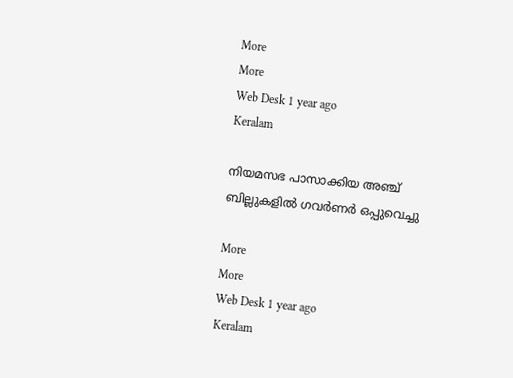More
More
Web Desk 1 year ago
Keralam

നിയമസഭ പാസാക്കിയ അഞ്ച് ബില്ലുകളില്‍ ഗവര്‍ണര്‍ ഒപ്പുവെച്ചു

More
More
Web Desk 1 year ago
Keralam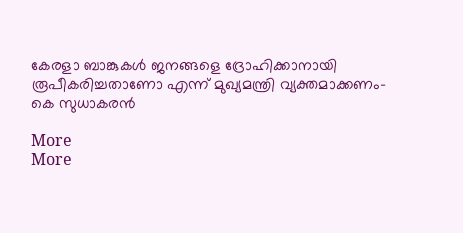കേരളാ ബാങ്കുകള്‍ ജനങ്ങളെ ദ്രോഹിക്കാനായി രൂപീകരിച്ചതാണോ എന്ന് മുഖ്യമന്ത്രി വ്യക്തമാക്കണം- കെ സുധാകരന്‍

More
More